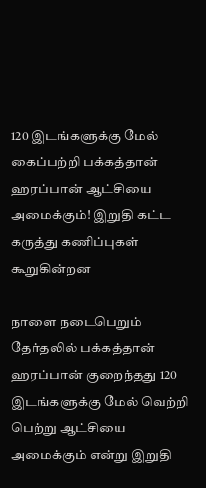120 இடங்களுக்கு மேல் கைப்பற்றி பக்கத்தான் ஹரப்பான் ஆட்சியை அமைக்கும்! இறுதி கட்ட கருத்து கணிப்புகள் கூறுகின்றன

நாளை நடைபெறும் தேர்தலில் பக்கத்தான் ஹரப்பான் குறைந்தது 120 இடங்களுக்கு மேல் வெற்றி பெற்று ஆட்சியை அமைக்கும் என்று இறுதி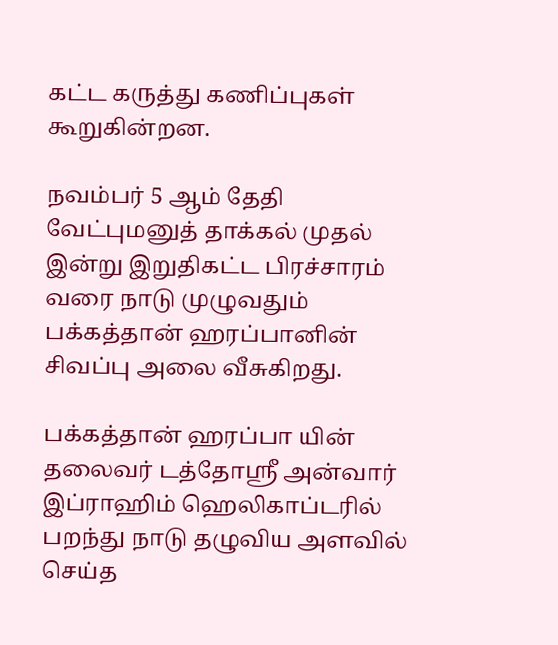கட்ட கருத்து கணிப்புகள் கூறுகின்றன.

நவம்பர் 5 ஆம் தேதி வேட்புமனுத் தாக்கல் முதல் இன்று இறுதிகட்ட பிரச்சாரம் வரை நாடு முழுவதும் பக்கத்தான் ஹரப்பானின் சிவப்பு அலை வீசுகிறது.

பக்கத்தான் ஹரப்பா யின் தலைவர் டத்தோஸ்ரீ அன்வார் இப்ராஹிம் ஹெலிகாப்டரில் பறந்து நாடு தழுவிய அளவில் செய்த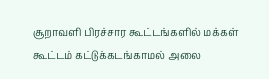சூறாவளி பிரச்சார கூட்டங்களில் மக்கள் கூட்டம் கட்டுக்கடங்காமல் அலை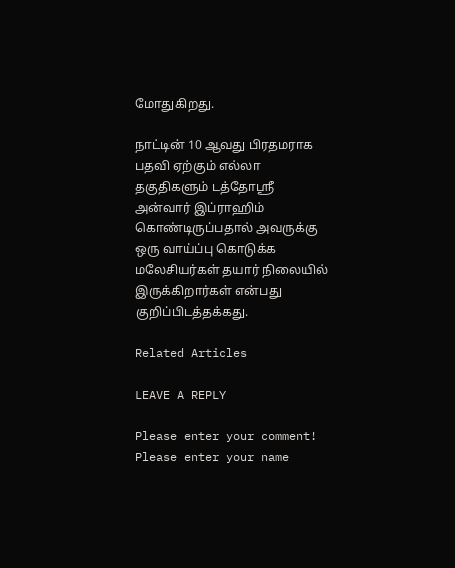மோதுகிறது.

நாட்டின் 10 ஆவது பிரதமராக பதவி ஏற்கும் எல்லா தகுதிகளும் டத்தோஸ்ரீ அன்வார் இப்ராஹிம் கொண்டிருப்பதால் அவருக்கு ஒரு வாய்ப்பு கொடுக்க மலேசியர்கள் தயார் நிலையில் இருக்கிறார்கள் என்பது குறிப்பிடத்தக்கது.

Related Articles

LEAVE A REPLY

Please enter your comment!
Please enter your name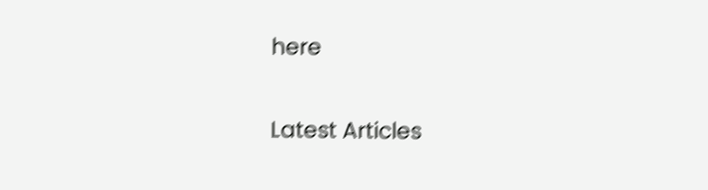here

Latest Articles